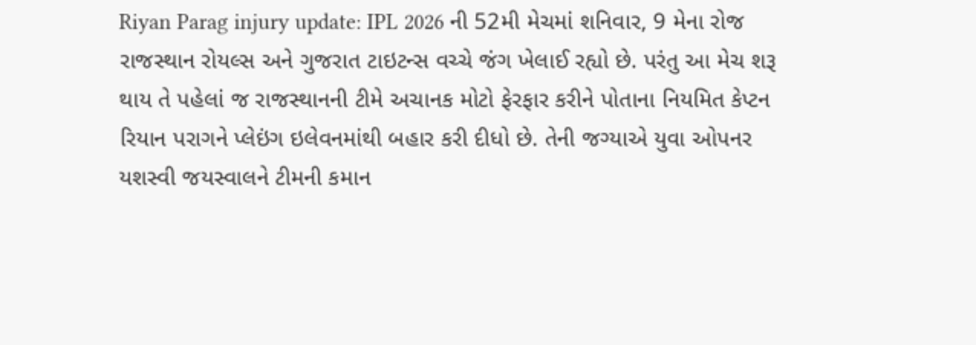Riyan Parag injury update: IPL 2026 ની 52મી મેચમાં શનિવાર, 9 મેના રોજ રાજસ્થાન રોયલ્સ અને ગુજરાત ટાઇટન્સ વચ્ચે જંગ ખેલાઈ રહ્યો છે. પરંતુ આ મેચ શરૂ થાય તે પહેલાં જ રાજસ્થાનની ટીમે અચાનક મોટો ફેરફાર કરીને પોતાના નિયમિત કેપ્ટન રિયાન પરાગને પ્લેઇંગ ઇલેવનમાંથી બહાર કરી દીધો છે. તેની જગ્યાએ યુવા ઓપનર યશસ્વી જયસ્વાલને ટીમની કમાન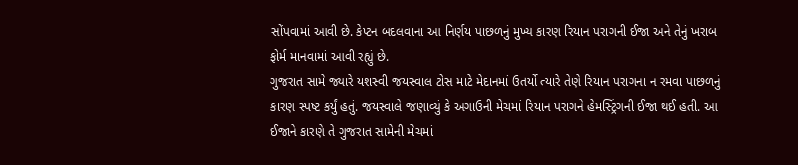સોંપવામાં આવી છે. કેપ્ટન બદલવાના આ નિર્ણય પાછળનું મુખ્ય કારણ રિયાન પરાગની ઈજા અને તેનું ખરાબ ફોર્મ માનવામાં આવી રહ્યું છે.
ગુજરાત સામે જ્યારે યશસ્વી જયસ્વાલ ટોસ માટે મેદાનમાં ઉતર્યો ત્યારે તેણે રિયાન પરાગના ન રમવા પાછળનું કારણ સ્પષ્ટ કર્યું હતું. જયસ્વાલે જણાવ્યું કે અગાઉની મેચમાં રિયાન પરાગને હેમસ્ટ્રિંગની ઈજા થઈ હતી. આ ઈજાને કારણે તે ગુજરાત સામેની મેચમાં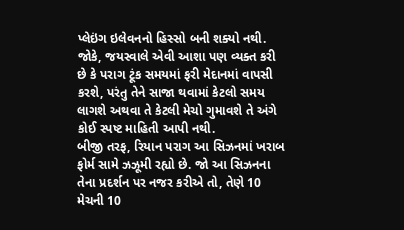પ્લેઇંગ ઇલેવનનો હિસ્સો બની શક્યો નથી. જોકે, જયસ્વાલે એવી આશા પણ વ્યક્ત કરી છે કે પરાગ ટૂંક સમયમાં ફરી મેદાનમાં વાપસી કરશે, પરંતુ તેને સાજા થવામાં કેટલો સમય લાગશે અથવા તે કેટલી મેચો ગુમાવશે તે અંગે કોઈ સ્પષ્ટ માહિતી આપી નથી.
બીજી તરફ, રિયાન પરાગ આ સિઝનમાં ખરાબ ફોર્મ સામે ઝઝૂમી રહ્યો છે. જો આ સિઝનના તેના પ્રદર્શન પર નજર કરીએ તો, તેણે 10 મેચની 10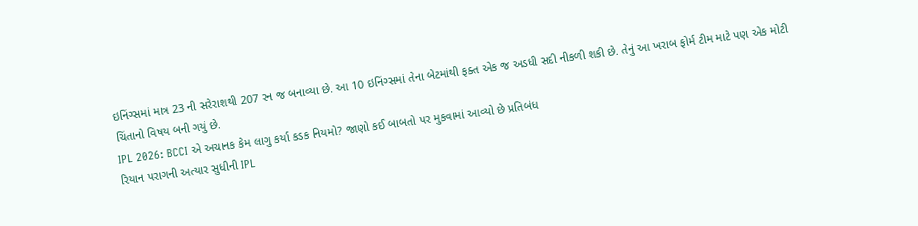ઇનિંગ્સમાં માત્ર 23 ની સરેરાશથી 207 રન જ બનાવ્યા છે. આ 10 ઇનિંગ્સમાં તેના બેટમાંથી ફક્ત એક જ અડધી સદી નીકળી શકી છે. તેનું આ ખરાબ ફોર્મ ટીમ માટે પણ એક મોટી ચિંતાનો વિષય બની ગયું છે.
IPL 2026: BCCI એ અચાનક કેમ લાગુ કર્યા કડક નિયમો? જાણો કઈ બાબતો પર મુકવામાં આવ્યો છે પ્રતિબંધ
રિયાન પરાગની અત્યાર સુધીની IPL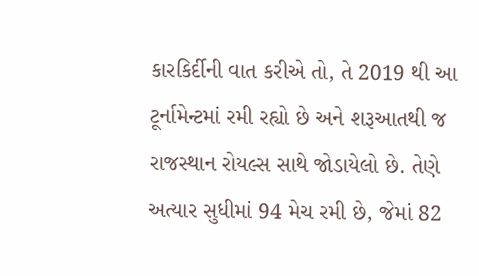કારકિર્દીની વાત કરીએ તો, તે 2019 થી આ ટૂર્નામેન્ટમાં રમી રહ્યો છે અને શરૂઆતથી જ રાજસ્થાન રોયલ્સ સાથે જોડાયેલો છે. તેણે અત્યાર સુધીમાં 94 મેચ રમી છે, જેમાં 82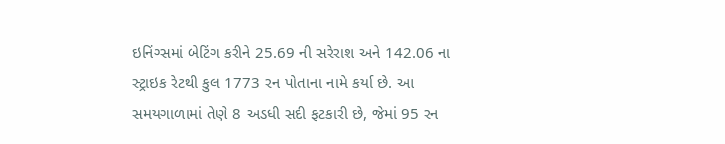ઇનિંગ્સમાં બેટિંગ કરીને 25.69 ની સરેરાશ અને 142.06 ના સ્ટ્રાઇક રેટથી કુલ 1773 રન પોતાના નામે કર્યા છે. આ સમયગાળામાં તેણે 8 અડધી સદી ફટકારી છે, જેમાં 95 રન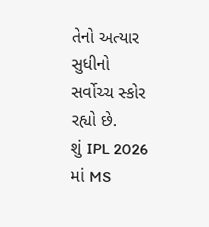તેનો અત્યાર સુધીનો સર્વોચ્ચ સ્કોર રહ્યો છે.
શું IPL 2026 માં MS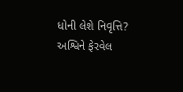ધોની લેશે નિવૃત્તિ? અશ્વિને ફેરવેલ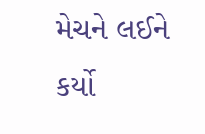મેચને લઈને કર્યો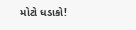મોટો ધડાકો!